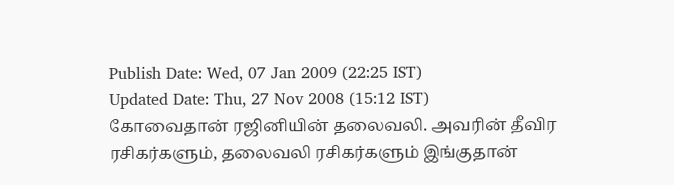Publish Date: Wed, 07 Jan 2009 (22:25 IST)
Updated Date: Thu, 27 Nov 2008 (15:12 IST)
கோவைதான் ரஜினியின் தலைவலி. அவரின் தீவிர ரசிகர்களும், தலைவலி ரசிகர்களும் இங்குதான்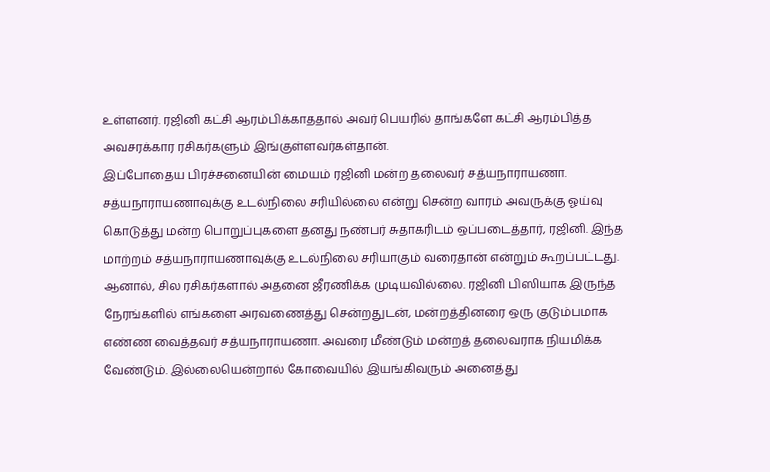உள்ளனர். ரஜினி கட்சி ஆரம்பிக்காததால் அவர் பெயரில் தாங்களே கட்சி ஆரம்பித்த அவசரக்கார ரசிகர்களும் இங்குள்ளவர்கள்தான்.
இப்போதைய பிரச்சனையின் மையம் ரஜினி மன்ற தலைவர் சத்யநாராயணா. சத்யநாராயணாவுக்கு உடல்நிலை சரியில்லை என்று சென்ற வாரம் அவருக்கு ஓய்வு கொடுத்து மன்ற பொறுப்புகளை தனது நண்பர் சுதாகரிடம் ஒப்படைத்தார், ரஜினி. இந்த மாற்றம் சத்யநாராயணாவுக்கு உடல்நிலை சரியாகும் வரைதான் என்றும் கூறப்பட்டது.
ஆனால், சில ரசிகர்களால் அதனை ஜீரணிக்க முடியவில்லை. ரஜினி பிஸியாக இருந்த நேரங்களில் எங்களை அரவணைத்து சென்றதுடன், மன்றத்தினரை ஒரு குடும்பமாக எண்ண வைத்தவர் சத்யநாராயணா. அவரை மீண்டும் மன்றத் தலைவராக நியமிக்க வேண்டும். இல்லையென்றால் கோவையில் இயங்கிவரும் அனைத்து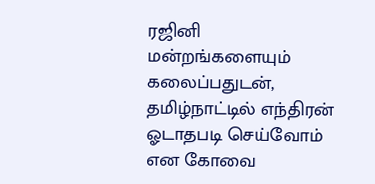ரஜினி மன்றங்களையும் கலைப்பதுடன், தமிழ்நாட்டில் எந்திரன் ஓடாதபடி செய்வோம் என கோவை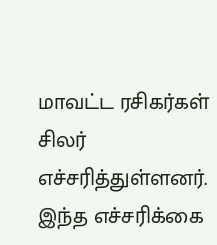மாவட்ட ரசிகர்கள் சிலர் எச்சரித்துள்ளனர்.
இந்த எச்சரிக்கை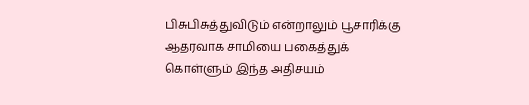பிசுபிசுத்துவிடும் என்றாலும் பூசாரிக்கு ஆதரவாக சாமியை பகைத்துக் கொள்ளும் இந்த அதிசயம்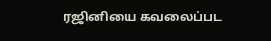ரஜினியை கவலைப்பட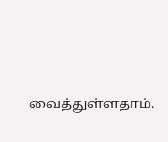வைத்துள்ளதாம்.